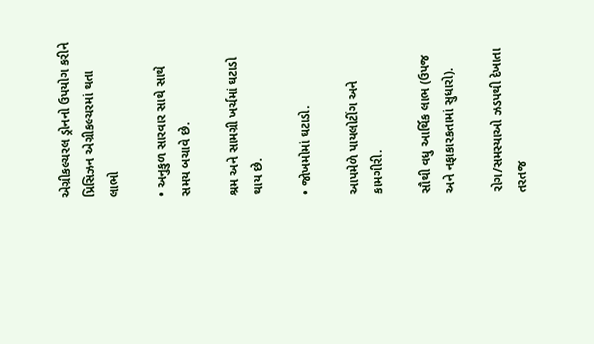એગ્રીકલ્ચરલ ડ્રોનનો ઉપયોગ કરીને પ્રિસિઝન એગ્રીકલ્ચરમાં થતા લાભો

• અનુકુળ સારવાર સાથે સાથે સમય બચાવે છે.

શ્રમ અને સામગ્રી ખર્ચમાં ઘટાડો થાય છે.

• જોખમોમાં ઘટાડો.

આપમેળે પાયલોટીંગ અને કામગીરી.

સૌથી વધુ આર્થિક લાભ (ઉપજ અને નફાકારકતામાં સુધારો).

રોગ/સમસ્યાઓ ઝડપથી દેખાતા તરતજ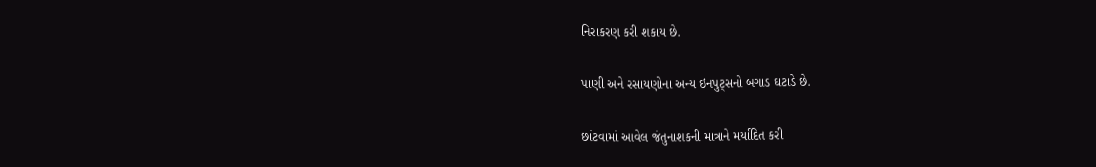નિરાકરણ કરી શકાય છે.

પાણી અને રસાયણોના અન્ય ઇનપુટ્સનો બગાડ ઘટાડે છે.

છાંટવામાં આવેલ જંતુનાશકની માત્રાને મર્યાદિત કરી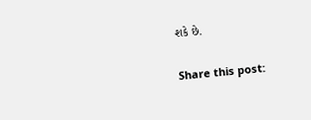શકે છે.

Share this post: